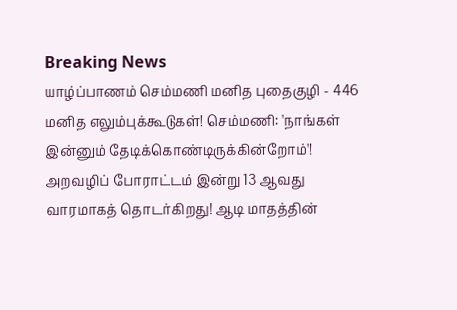Breaking News
யாழ்ப்பாணம் செம்மணி மனித புதைகுழி - 446 மனித எலும்புக்கூடுகள்! செம்மணி: 'நாங்கள் இன்னும் தேடிக்கொண்டிருக்கின்றோம்'! அறவழிப் போராட்டம் இன்று 13 ஆவது வாரமாகத் தொடர்கிறது! ஆடி மாதத்தின்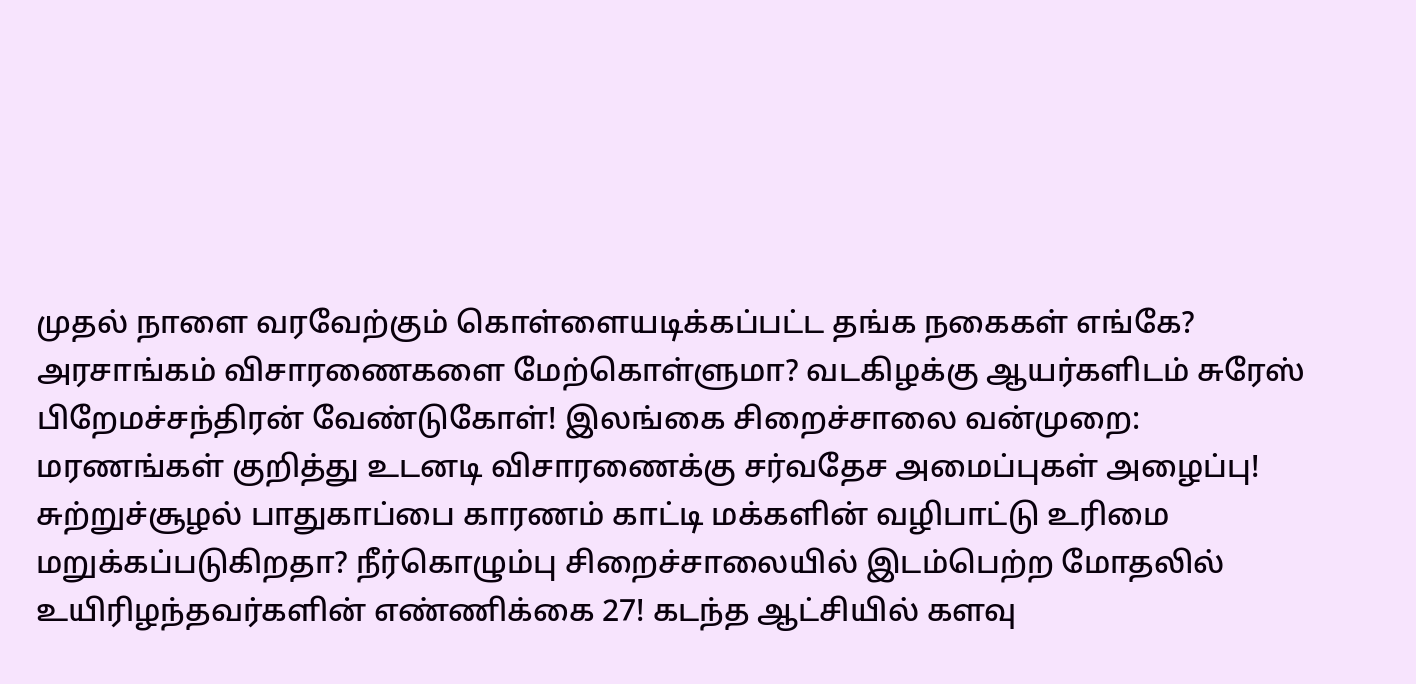முதல் நாளை வரவேற்கும் கொள்ளையடிக்கப்பட்ட தங்க நகைகள் எங்கே? அரசாங்கம் விசாரணைகளை மேற்கொள்ளுமா? வடகிழக்கு ஆயர்களிடம் சுரேஸ் பிறேமச்சந்திரன் வேண்டுகோள்! இலங்கை சிறைச்சாலை வன்முறை: மரணங்கள் குறித்து உடனடி விசாரணைக்கு சர்வதேச அமைப்புகள் அழைப்பு! சுற்றுச்சூழல் பாதுகாப்பை காரணம் காட்டி மக்களின் வழிபாட்டு உரிமை மறுக்கப்படுகிறதா? நீர்கொழும்பு சிறைச்சாலையில் இடம்பெற்ற மோதலில் உயிரிழந்தவர்களின் எண்ணிக்கை 27! கடந்த ஆட்சியில் களவு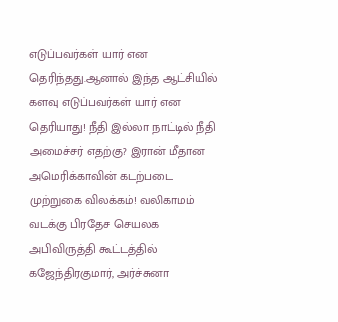எடுப்பவர்கள் யார் என தெரிந்தது.ஆனால் இந்த ஆட்சியில் களவு எடுப்பவர்கள் யார் என தெரியாது! நீதி இல்லா நாட்டில் நீதி அமைச்சர் எதற்கு? இரான் மீதான அமெரிக்காவின் கடற்படை முற்றுகை விலக்கம்! வலிகாமம் வடக்கு பிரதேச செயலக அபிவிருத்தி கூட்டத்தில் கஜேந்திரகுமார், அர்ச்சுனா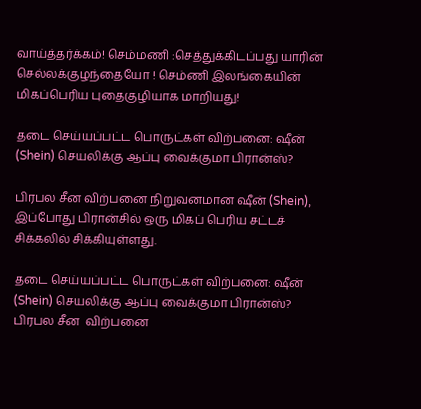வாய்த்தர்க்கம்! செம்மணி :செத்துக்கிடப்பது யாரின் செல்லக்குழந்தையோ ! செம்ணி இலங்கையின் மிகப்பெரிய புதைகுழியாக மாறியது!

தடை செய்யப்பட்ட பொருட்கள் விற்பனை: ஷீன் (Shein) செயலிக்கு ஆப்பு வைக்குமா பிரான்ஸ்?

பிரபல சீன விற்பனை நிறுவனமான ஷீன் (Shein), இப்போது பிரான்சில் ஒரு மிகப் பெரிய சட்டச் சிக்கலில் சிக்கியுள்ளது.

தடை செய்யப்பட்ட பொருட்கள் விற்பனை: ஷீன் (Shein) செயலிக்கு ஆப்பு வைக்குமா பிரான்ஸ்?
பிரபல சீன  விற்பனை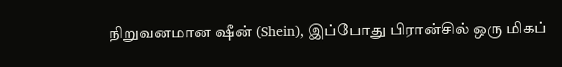நிறுவனமான ஷீன் (Shein), இப்போது பிரான்சில் ஒரு மிகப்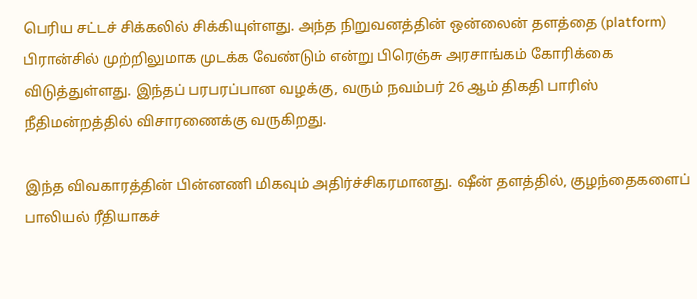பெரிய சட்டச் சிக்கலில் சிக்கியுள்ளது. அந்த நிறுவனத்தின் ஒன்லைன் தளத்தை (platform) பிரான்சில் முற்றிலுமாக முடக்க வேண்டும் என்று பிரெஞ்சு அரசாங்கம் கோரிக்கை விடுத்துள்ளது. இந்தப் பரபரப்பான வழக்கு, வரும் நவம்பர் 26 ஆம் திகதி பாரிஸ் நீதிமன்றத்தில் விசாரணைக்கு வருகிறது.

இந்த விவகாரத்தின் பின்னணி மிகவும் அதிர்ச்சிகரமானது. ஷீன் தளத்தில், குழந்தைகளைப் பாலியல் ரீதியாகச்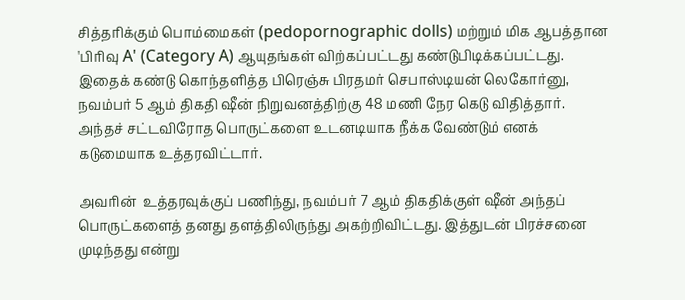சித்தரிக்கும் பொம்மைகள் (pedopornographic dolls) மற்றும் மிக ஆபத்தான 'பிரிவு A' (Category A) ஆயுதங்கள் விற்கப்பட்டது கண்டுபிடிக்கப்பட்டது.
இதைக் கண்டு கொந்தளித்த பிரெஞ்சு பிரதமர் செபாஸ்டியன் லெகோர்னு, நவம்பர் 5 ஆம் திகதி ஷீன் நிறுவனத்திற்கு 48 மணி நேர கெடு விதித்தார். அந்தச் சட்டவிரோத பொருட்களை உடனடியாக நீக்க வேண்டும் எனக் கடுமையாக உத்தரவிட்டார்.

அவரின்  உத்தரவுக்குப் பணிந்து, நவம்பர் 7 ஆம் திகதிக்குள் ஷீன் அந்தப் பொருட்களைத் தனது தளத்திலிருந்து அகற்றிவிட்டது. இத்துடன் பிரச்சனை முடிந்தது என்று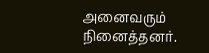அனைவரும் நினைத்தனர்.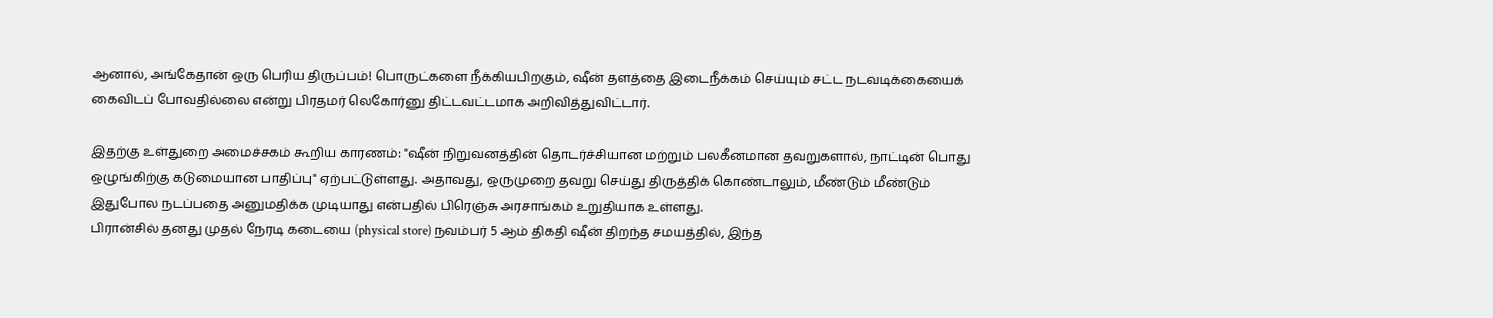ஆனால், அங்கேதான் ஒரு பெரிய திருப்பம்! பொருட்களை நீக்கியபிறகும், ஷீன் தளத்தை இடைநீக்கம் செய்யும் சட்ட நடவடிக்கையைக் கைவிடப் போவதில்லை என்று பிரதமர் லெகோர்னு திட்டவட்டமாக அறிவித்துவிட்டார்.

இதற்கு உள்துறை அமைச்சகம் கூறிய காரணம்: "ஷீன் நிறுவனத்தின் தொடர்ச்சியான மற்றும் பலகீனமான தவறுகளால், நாட்டின் பொது ஒழுங்கிற்கு கடுமையான பாதிப்பு" ஏற்பட்டுள்ளது. அதாவது, ஒருமுறை தவறு செய்து திருத்திக் கொண்டாலும், மீண்டும் மீண்டும் இதுபோல நடப்பதை அனுமதிக்க முடியாது என்பதில் பிரெஞ்சு அரசாங்கம் உறுதியாக உள்ளது.
பிரான்சில் தனது முதல் நேரடி கடையை (physical store) நவம்பர் 5 ஆம் திகதி ஷீன் திறந்த சமயத்தில், இந்த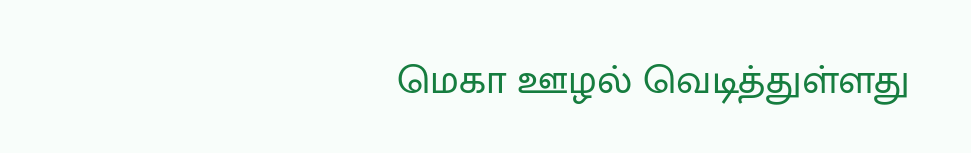மெகா ஊழல் வெடித்துள்ளது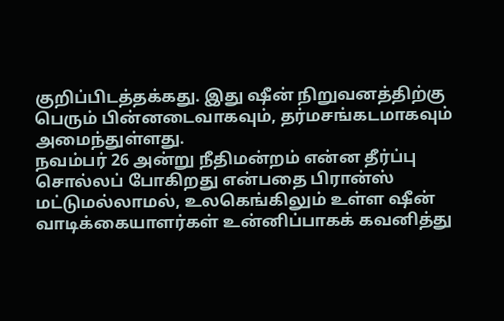குறிப்பிடத்தக்கது. இது ஷீன் நிறுவனத்திற்கு பெரும் பின்னடைவாகவும், தர்மசங்கடமாகவும் அமைந்துள்ளது.
நவம்பர் 26 அன்று நீதிமன்றம் என்ன தீர்ப்பு சொல்லப் போகிறது என்பதை பிரான்ஸ் மட்டுமல்லாமல், உலகெங்கிலும் உள்ள ஷீன் வாடிக்கையாளர்கள் உன்னிப்பாகக் கவனித்து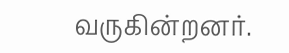வருகின்றனர்.